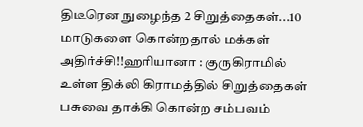திடீரென நுழைந்த 2 சிறுத்தைகள்...10 மாடுகளை கொன்றதால் மக்கள் அதிர்ச்சி!!ஹரியானா : குருகிராமில் உள்ள திக்லி கிராமத்தில் சிறுத்தைகள் பசுவை தாக்கி கொன்ற சம்பவம்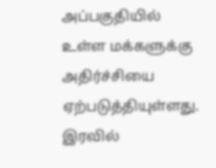அப்பகுதியில் உள்ள மக்களுக்கு அதிர்ச்சியை ஏற்படுத்தியுள்ளது. இரவில்